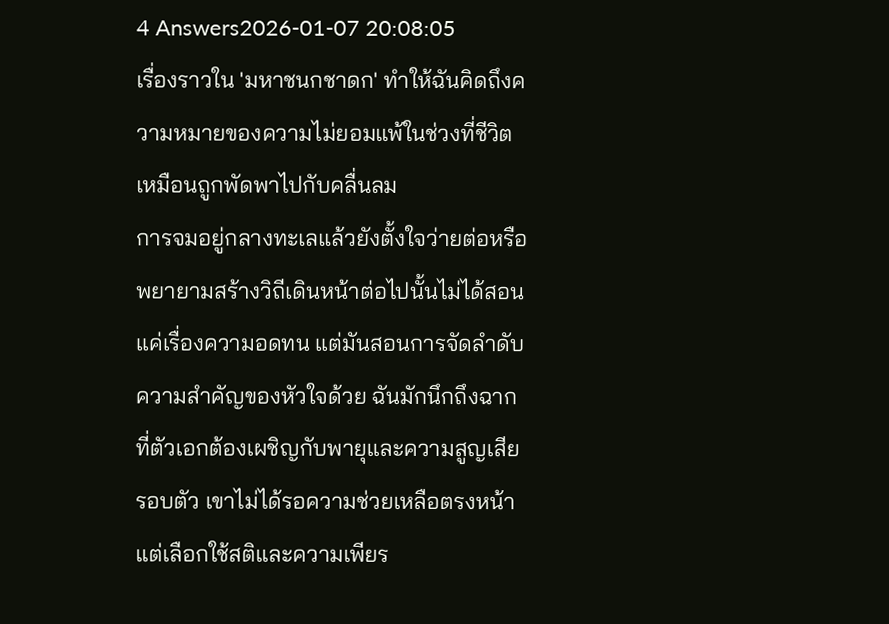4 Answers2026-01-07 20:08:05
เรื่องราวใน 'มหาชนกชาดก' ทำให้ฉันคิดถึงความหมายของความไม่ยอมแพ้ในช่วงที่ชีวิตเหมือนถูกพัดพาไปกับคลื่นลม
การจมอยู่กลางทะเลแล้วยังตั้งใจว่ายต่อหรือพยายามสร้างวิถีเดินหน้าต่อไปนั้นไม่ได้สอนแค่เรื่องความอดทน แต่มันสอนการจัดลำดับความสำคัญของหัวใจด้วย ฉันมักนึกถึงฉากที่ตัวเอกต้องเผชิญกับพายุและความสูญเสียรอบตัว เขาไม่ได้รอความช่วยเหลือตรงหน้า แต่เลือกใช้สติและความเพียร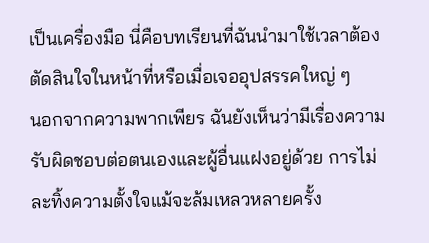เป็นเครื่องมือ นี่คือบทเรียนที่ฉันนำมาใช้เวลาต้องตัดสินใจในหน้าที่หรือเมื่อเจออุปสรรคใหญ่ ๆ
นอกจากความพากเพียร ฉันยังเห็นว่ามีเรื่องความรับผิดชอบต่อตนเองและผู้อื่นแฝงอยู่ด้วย การไม่ละทิ้งความตั้งใจแม้จะล้มเหลวหลายครั้ง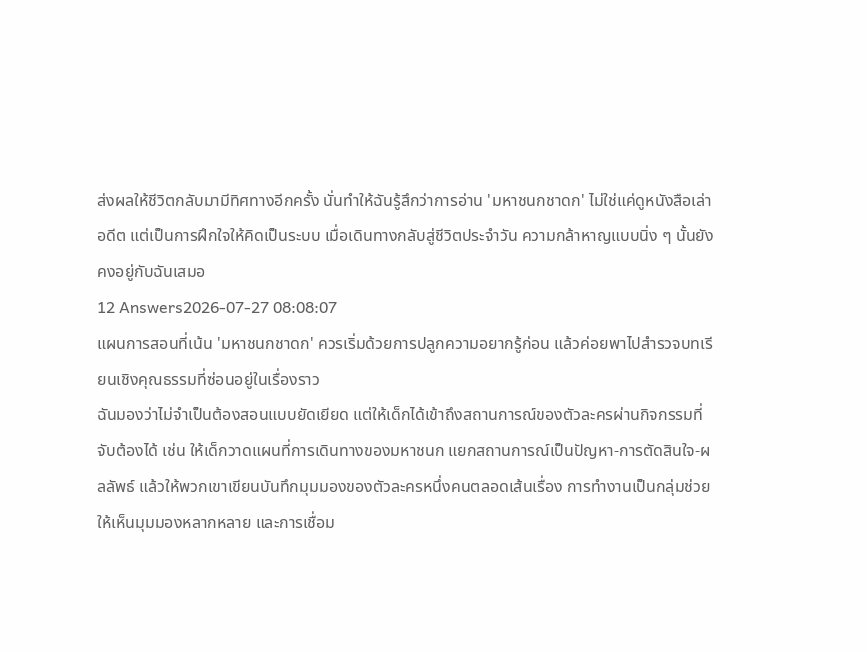ส่งผลให้ชีวิตกลับมามีทิศทางอีกครั้ง นั่นทำให้ฉันรู้สึกว่าการอ่าน 'มหาชนกชาดก' ไม่ใช่แค่ดูหนังสือเล่าอดีต แต่เป็นการฝึกใจให้คิดเป็นระบบ เมื่อเดินทางกลับสู่ชีวิตประจำวัน ความกล้าหาญแบบนิ่ง ๆ นั้นยังคงอยู่กับฉันเสมอ
12 Answers2026-07-27 08:08:07
แผนการสอนที่เน้น 'มหาชนกชาดก' ควรเริ่มด้วยการปลูกความอยากรู้ก่อน แล้วค่อยพาไปสำรวจบทเรียนเชิงคุณธรรมที่ซ่อนอยู่ในเรื่องราว
ฉันมองว่าไม่จำเป็นต้องสอนแบบยัดเยียด แต่ให้เด็กได้เข้าถึงสถานการณ์ของตัวละครผ่านกิจกรรมที่จับต้องได้ เช่น ให้เด็กวาดแผนที่การเดินทางของมหาชนก แยกสถานการณ์เป็นปัญหา-การตัดสินใจ-ผลลัพธ์ แล้วให้พวกเขาเขียนบันทึกมุมมองของตัวละครหนึ่งคนตลอดเส้นเรื่อง การทำงานเป็นกลุ่มช่วยให้เห็นมุมมองหลากหลาย และการเชื่อม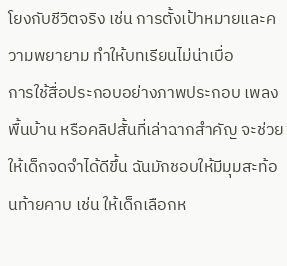โยงกับชีวิตจริง เช่น การตั้งเป้าหมายและความพยายาม ทำให้บทเรียนไม่น่าเบื่อ
การใช้สื่อประกอบอย่างภาพประกอบ เพลงพื้นบ้าน หรือคลิปสั้นที่เล่าฉากสำคัญ จะช่วยให้เด็กจดจำได้ดีขึ้น ฉันมักชอบให้มีมุมสะท้อนท้ายคาบ เช่น ให้เด็กเลือกห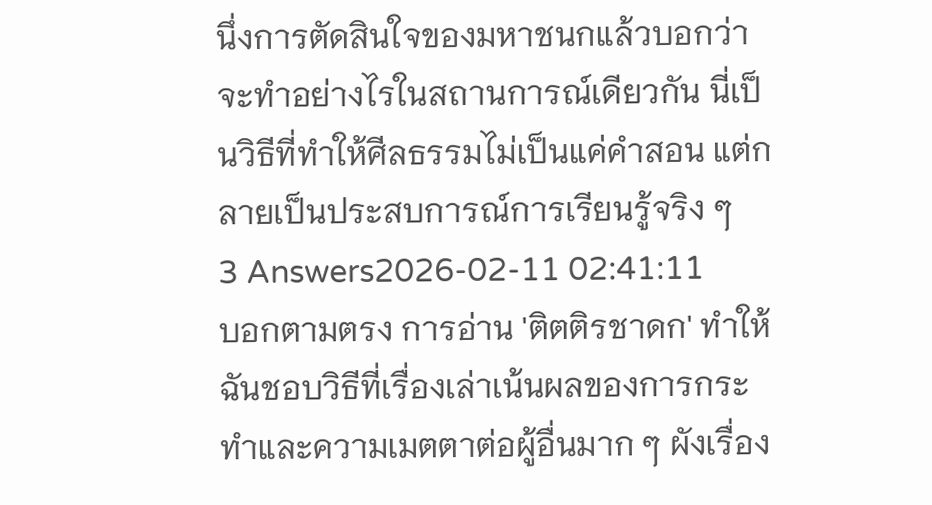นึ่งการตัดสินใจของมหาชนกแล้วบอกว่าจะทำอย่างไรในสถานการณ์เดียวกัน นี่เป็นวิธีที่ทำให้ศีลธรรมไม่เป็นแค่คำสอน แต่กลายเป็นประสบการณ์การเรียนรู้จริง ๆ
3 Answers2026-02-11 02:41:11
บอกตามตรง การอ่าน 'ติตติรชาดก' ทำให้ฉันชอบวิธีที่เรื่องเล่าเน้นผลของการกระทำและความเมตตาต่อผู้อื่นมาก ๆ ผังเรื่อง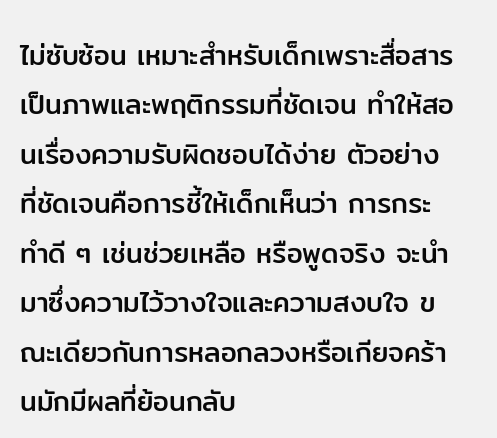ไม่ซับซ้อน เหมาะสำหรับเด็กเพราะสื่อสารเป็นภาพและพฤติกรรมที่ชัดเจน ทำให้สอนเรื่องความรับผิดชอบได้ง่าย ตัวอย่างที่ชัดเจนคือการชี้ให้เด็กเห็นว่า การกระทำดี ๆ เช่นช่วยเหลือ หรือพูดจริง จะนำมาซึ่งความไว้วางใจและความสงบใจ ขณะเดียวกันการหลอกลวงหรือเกียจคร้านมักมีผลที่ย้อนกลับ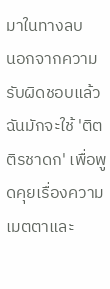มาในทางลบ
นอกจากความรับผิดชอบแล้ว ฉันมักจะใช้ 'ติตติรชาดก' เพื่อพูดคุยเรื่องความเมตตาและ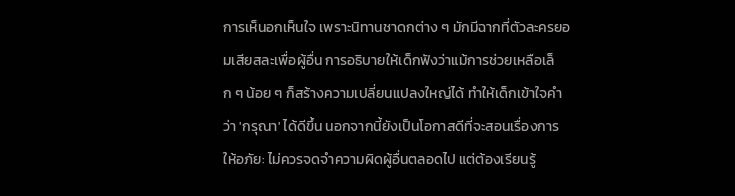การเห็นอกเห็นใจ เพราะนิทานชาดกต่าง ๆ มักมีฉากที่ตัวละครยอมเสียสละเพื่อผู้อื่น การอธิบายให้เด็กฟังว่าแม้การช่วยเหลือเล็ก ๆ น้อย ๆ ก็สร้างความเปลี่ยนแปลงใหญ่ได้ ทำให้เด็กเข้าใจคำว่า 'กรุณา' ได้ดีขึ้น นอกจากนี้ยังเป็นโอกาสดีที่จะสอนเรื่องการให้อภัย: ไม่ควรจดจำความผิดผู้อื่นตลอดไป แต่ต้องเรียนรู้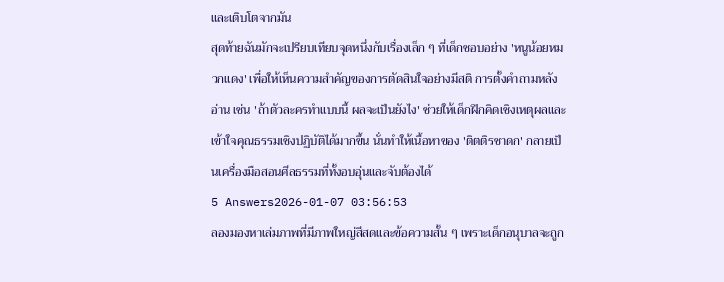และเติบโตจากมัน
สุดท้ายฉันมักจะเปรียบเทียบจุดหนึ่งกับเรื่องเล็ก ๆ ที่เด็กชอบอย่าง 'หนูน้อยหมวกแดง' เพื่อให้เห็นความสำคัญของการตัดสินใจอย่างมีสติ การตั้งคำถามหลังอ่าน เช่น 'ถ้าตัวละครทำแบบนี้ ผลจะเป็นยังไง' ช่วยให้เด็กฝึกคิดเชิงเหตุผลและเข้าใจคุณธรรมเชิงปฏิบัติได้มากขึ้น นั่นทำให้เนื้อหาของ 'ติตติรชาดก' กลายเป็นเครื่องมือสอนศีลธรรมที่ทั้งอบอุ่นและจับต้องได้
5 Answers2026-01-07 03:56:53
ลองมองหาเล่มภาพที่มีภาพใหญ่สีสดและข้อความสั้น ๆ เพราะเด็กอนุบาลจะถูก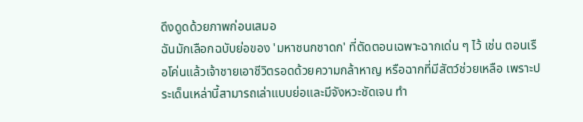ดึงดูดด้วยภาพก่อนเสมอ
ฉันมักเลือกฉบับย่อของ 'มหาชนกชาดก' ที่ตัดตอนเฉพาะฉากเด่น ๆ ไว้ เช่น ตอนเรือโค่นแล้วเจ้าชายเอาชีวิตรอดด้วยความกล้าหาญ หรือฉากที่มีสัตว์ช่วยเหลือ เพราะประเด็นเหล่านี้สามารถเล่าแบบย่อและมีจังหวะชัดเจน ทำ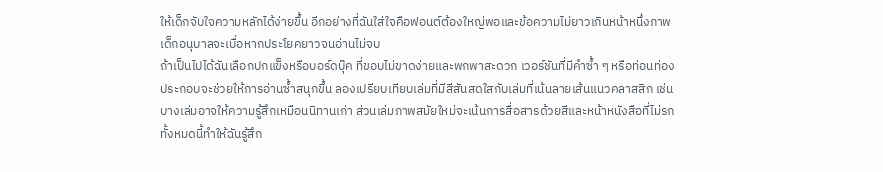ให้เด็กจับใจความหลักได้ง่ายขึ้น อีกอย่างที่ฉันใส่ใจคือฟอนต์ต้องใหญ่พอและข้อความไม่ยาวเกินหน้าหนึ่งภาพ เด็กอนุบาลจะเบื่อหากประโยคยาวจนอ่านไม่จบ
ถ้าเป็นไปได้ฉันเลือกปกแข็งหรือบอร์ดบุ๊ค ที่ขอบไม่ขาดง่ายและพกพาสะดวก เวอร์ชันที่มีคำซ้ำ ๆ หรือท่อนท่องประกอบจะช่วยให้การอ่านซ้ำสนุกขึ้น ลองเปรียบเทียบเล่มที่มีสีสันสดใสกับเล่มที่เน้นลายเส้นแนวคลาสสิก เช่นบางเล่มอาจให้ความรู้สึกเหมือนนิทานเก่า ส่วนเล่มภาพสมัยใหม่จะเน้นการสื่อสารด้วยสีและหน้าหนังสือที่ไม่รก ทั้งหมดนี้ทำให้ฉันรู้สึก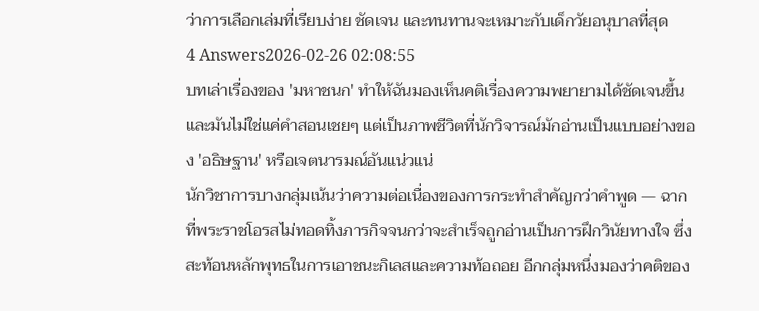ว่าการเลือกเล่มที่เรียบง่าย ชัดเจน และทนทานจะเหมาะกับเด็กวัยอนุบาลที่สุด
4 Answers2026-02-26 02:08:55
บทเล่าเรื่องของ 'มหาชนก' ทำให้ฉันมองเห็นคติเรื่องความพยายามได้ชัดเจนขึ้นและมันไม่ใช่แค่คำสอนเชยๆ แต่เป็นภาพชีวิตที่นักวิจารณ์มักอ่านเป็นแบบอย่างของ 'อธิษฐาน' หรือเจตนารมณ์อันแน่วแน่
นักวิชาการบางกลุ่มเน้นว่าความต่อเนื่องของการกระทำสำคัญกว่าคำพูด — ฉากที่พระราชโอรสไม่ทอดทิ้งภารกิจจนกว่าจะสำเร็จถูกอ่านเป็นการฝึกวินัยทางใจ ซึ่งสะท้อนหลักพุทธในการเอาชนะกิเลสและความท้อถอย อีกกลุ่มหนึ่งมองว่าคติของ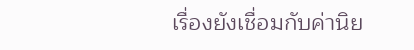เรื่องยังเชื่อมกับค่านิย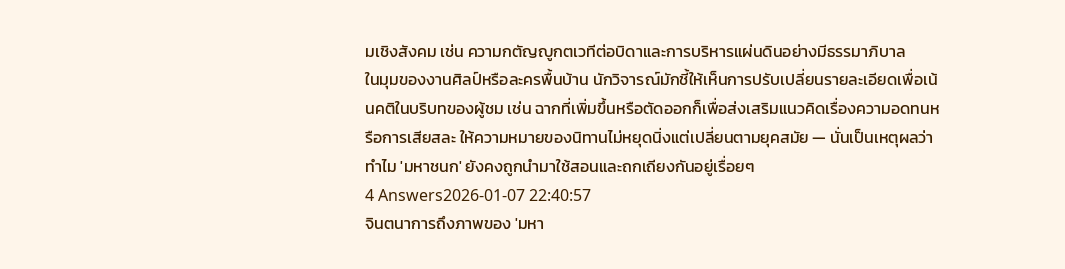มเชิงสังคม เช่น ความกตัญญูกตเวทีต่อบิดาและการบริหารแผ่นดินอย่างมีธรรมาภิบาล
ในมุมของงานศิลป์หรือละครพื้นบ้าน นักวิจารณ์มักชี้ให้เห็นการปรับเปลี่ยนรายละเอียดเพื่อเน้นคติในบริบทของผู้ชม เช่น ฉากที่เพิ่มขึ้นหรือตัดออกก็เพื่อส่งเสริมแนวคิดเรื่องความอดทนหรือการเสียสละ ให้ความหมายของนิทานไม่หยุดนิ่งแต่เปลี่ยนตามยุคสมัย — นั่นเป็นเหตุผลว่าทำไม 'มหาชนก' ยังคงถูกนำมาใช้สอนและถกเถียงกันอยู่เรื่อยๆ
4 Answers2026-01-07 22:40:57
จินตนาการถึงภาพของ 'มหา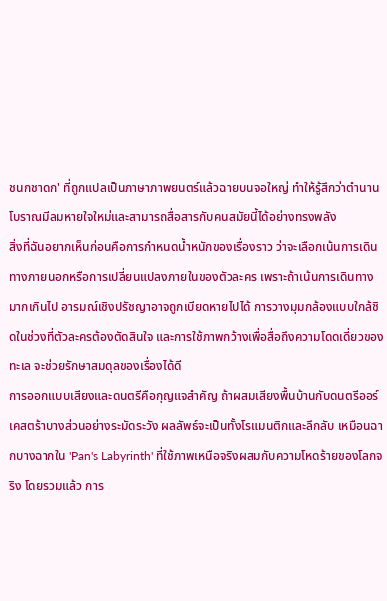ชนกชาดก' ที่ถูกแปลเป็นภาษาภาพยนตร์แล้วฉายบนจอใหญ่ ทำให้รู้สึกว่าตำนานโบราณมีลมหายใจใหม่และสามารถสื่อสารกับคนสมัยนี้ได้อย่างทรงพลัง
สิ่งที่ฉันอยากเห็นก่อนคือการกำหนดน้ำหนักของเรื่องราว ว่าจะเลือกเน้นการเดินทางภายนอกหรือการเปลี่ยนแปลงภายในของตัวละคร เพราะถ้าเน้นการเดินทางมากเกินไป อารมณ์เชิงปรัชญาอาจถูกเบียดหายไปได้ การวางมุมกล้องแบบใกล้ชิดในช่วงที่ตัวละครต้องตัดสินใจ และการใช้ภาพกว้างเพื่อสื่อถึงความโดดเดี่ยวของทะเล จะช่วยรักษาสมดุลของเรื่องได้ดี
การออกแบบเสียงและดนตรีคือกุญแจสำคัญ ถ้าผสมเสียงพื้นบ้านกับดนตรีออร์เคสตร้าบางส่วนอย่างระมัดระวัง ผลลัพธ์จะเป็นทั้งโรแมนติกและลึกลับ เหมือนฉากบางฉากใน 'Pan's Labyrinth' ที่ใช้ภาพเหนือจริงผสมกับความโหดร้ายของโลกจริง โดยรวมแล้ว การ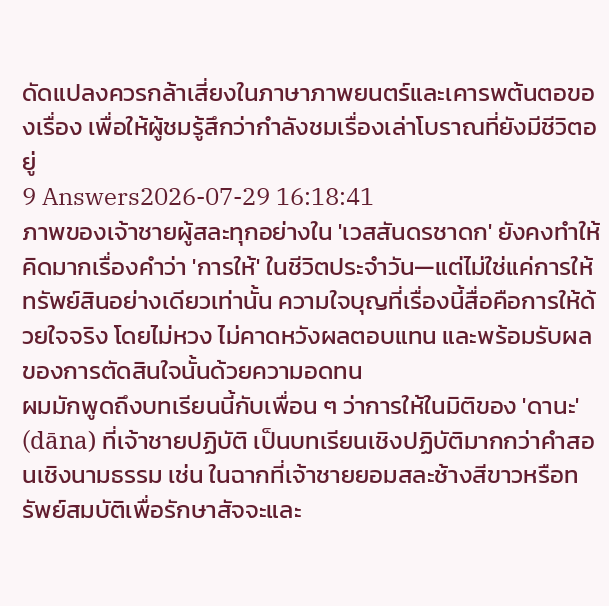ดัดแปลงควรกล้าเสี่ยงในภาษาภาพยนตร์และเคารพต้นตอของเรื่อง เพื่อให้ผู้ชมรู้สึกว่ากำลังชมเรื่องเล่าโบราณที่ยังมีชีวิตอยู่
9 Answers2026-07-29 16:18:41
ภาพของเจ้าชายผู้สละทุกอย่างใน 'เวสสันดรชาดก' ยังคงทำให้คิดมากเรื่องคำว่า 'การให้' ในชีวิตประจำวัน—แต่ไม่ใช่แค่การให้ทรัพย์สินอย่างเดียวเท่านั้น ความใจบุญที่เรื่องนี้สื่อคือการให้ด้วยใจจริง โดยไม่หวง ไม่คาดหวังผลตอบแทน และพร้อมรับผลของการตัดสินใจนั้นด้วยความอดทน
ผมมักพูดถึงบทเรียนนี้กับเพื่อน ๆ ว่าการให้ในมิติของ 'ดานะ' (dāna) ที่เจ้าชายปฏิบัติ เป็นบทเรียนเชิงปฏิบัติมากกว่าคำสอนเชิงนามธรรม เช่น ในฉากที่เจ้าชายยอมสละช้างสีขาวหรือทรัพย์สมบัติเพื่อรักษาสัจจะและ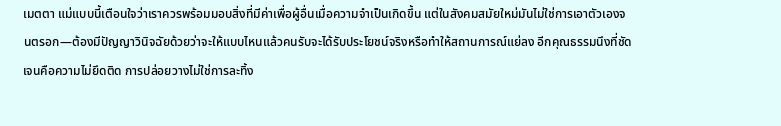เมตตา แม่แบบนี้เตือนใจว่าเราควรพร้อมมอบสิ่งที่มีค่าเพื่อผู้อื่นเมื่อความจำเป็นเกิดขึ้น แต่ในสังคมสมัยใหม่มันไม่ใช่การเอาตัวเองจนตรอก—ต้องมีปัญญาวินิจฉัยด้วยว่าจะให้แบบไหนแล้วคนรับจะได้รับประโยชน์จริงหรือทำให้สถานการณ์แย่ลง อีกคุณธรรมนึงที่ชัดเจนคือความไม่ยึดติด การปล่อยวางไม่ใช่การละทิ้ง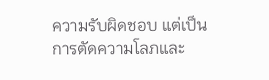ความรับผิดชอบ แต่เป็นการตัดความโลภและ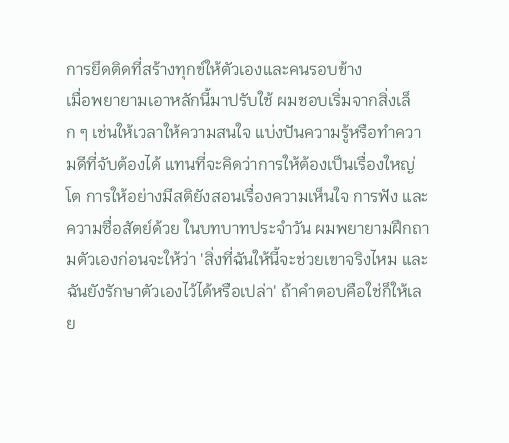การยึดติดที่สร้างทุกข์ให้ตัวเองและคนรอบข้าง
เมื่อพยายามเอาหลักนี้มาปรับใช้ ผมชอบเริ่มจากสิ่งเล็ก ๆ เช่นให้เวลาให้ความสนใจ แบ่งปันความรู้หรือทำความดีที่จับต้องได้ แทนที่จะคิดว่าการให้ต้องเป็นเรื่องใหญ่โต การให้อย่างมีสติยังสอนเรื่องความเห็นใจ การฟัง และความซื่อสัตย์ด้วย ในบทบาทประจำวัน ผมพยายามฝึกถามตัวเองก่อนจะให้ว่า 'สิ่งที่ฉันให้นี้จะช่วยเขาจริงไหม และฉันยังรักษาตัวเองไว้ได้หรือเปล่า' ถ้าคำตอบคือใช่ก็ให้เลย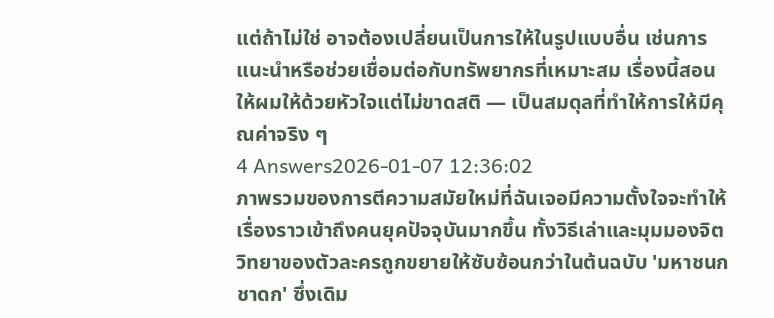แต่ถ้าไม่ใช่ อาจต้องเปลี่ยนเป็นการให้ในรูปแบบอื่น เช่นการแนะนำหรือช่วยเชื่อมต่อกับทรัพยากรที่เหมาะสม เรื่องนี้สอนให้ผมให้ด้วยหัวใจแต่ไม่ขาดสติ — เป็นสมดุลที่ทำให้การให้มีคุณค่าจริง ๆ
4 Answers2026-01-07 12:36:02
ภาพรวมของการตีความสมัยใหม่ที่ฉันเจอมีความตั้งใจจะทำให้เรื่องราวเข้าถึงคนยุคปัจจุบันมากขึ้น ทั้งวิธีเล่าและมุมมองจิตวิทยาของตัวละครถูกขยายให้ซับซ้อนกว่าในต้นฉบับ 'มหาชนกชาดก' ซึ่งเดิม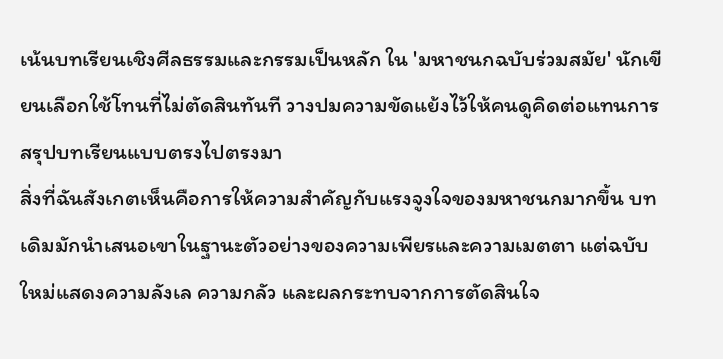เน้นบทเรียนเชิงศีลธรรมและกรรมเป็นหลัก ใน 'มหาชนกฉบับร่วมสมัย' นักเขียนเลือกใช้โทนที่ไม่ตัดสินทันที วางปมความขัดแย้งไว้ให้คนดูคิดต่อแทนการสรุปบทเรียนแบบตรงไปตรงมา
สิ่งที่ฉันสังเกตเห็นคือการให้ความสำคัญกับแรงจูงใจของมหาชนกมากขึ้น บทเดิมมักนำเสนอเขาในฐานะตัวอย่างของความเพียรและความเมตตา แต่ฉบับใหม่แสดงความลังเล ความกลัว และผลกระทบจากการตัดสินใจ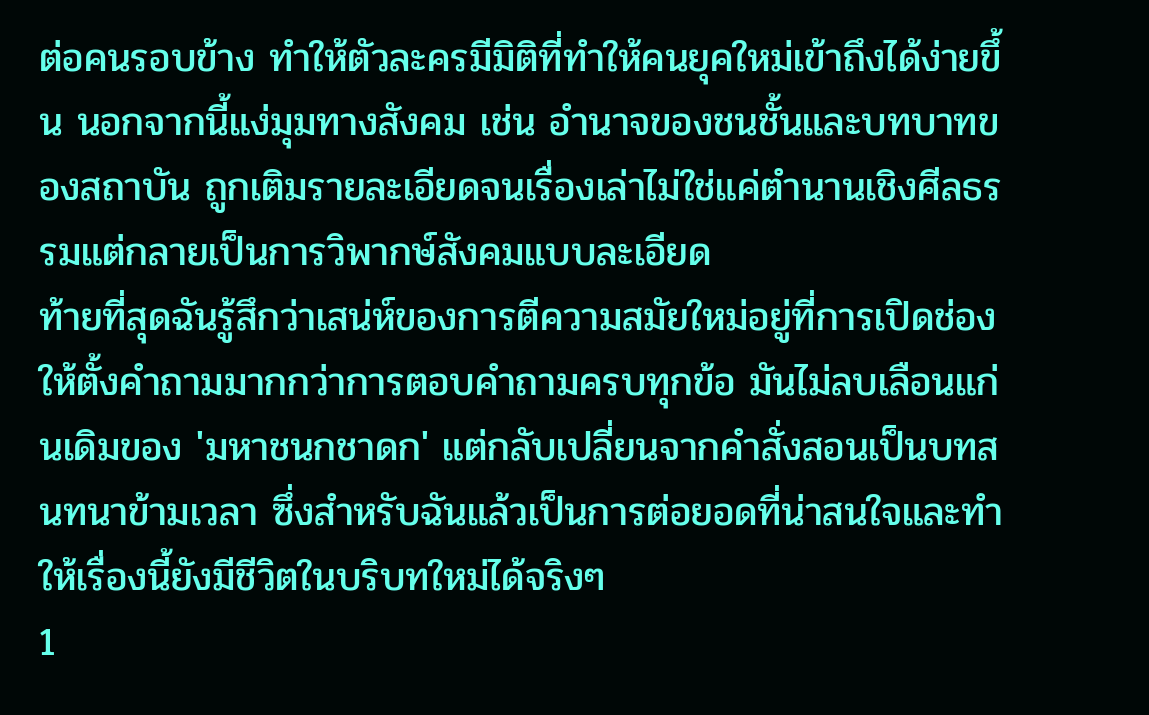ต่อคนรอบข้าง ทำให้ตัวละครมีมิติที่ทำให้คนยุคใหม่เข้าถึงได้ง่ายขึ้น นอกจากนี้แง่มุมทางสังคม เช่น อำนาจของชนชั้นและบทบาทของสถาบัน ถูกเติมรายละเอียดจนเรื่องเล่าไม่ใช่แค่ตำนานเชิงศีลธรรมแต่กลายเป็นการวิพากษ์สังคมแบบละเอียด
ท้ายที่สุดฉันรู้สึกว่าเสน่ห์ของการตีความสมัยใหม่อยู่ที่การเปิดช่องให้ตั้งคำถามมากกว่าการตอบคำถามครบทุกข้อ มันไม่ลบเลือนแก่นเดิมของ 'มหาชนกชาดก' แต่กลับเปลี่ยนจากคำสั่งสอนเป็นบทสนทนาข้ามเวลา ซึ่งสำหรับฉันแล้วเป็นการต่อยอดที่น่าสนใจและทำให้เรื่องนี้ยังมีชีวิตในบริบทใหม่ได้จริงๆ
1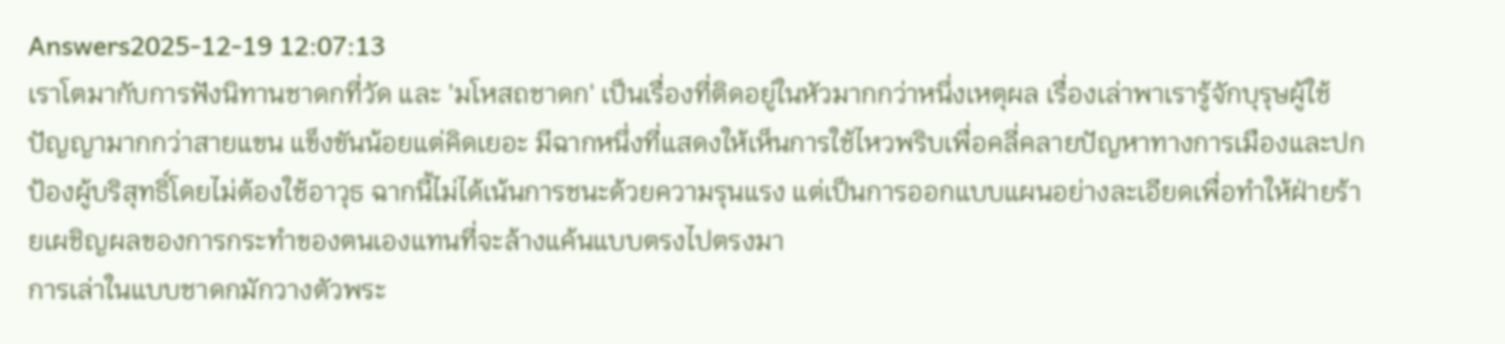Answers2025-12-19 12:07:13
เราโตมากับการฟังนิทานชาดกที่วัด และ 'มโหสถชาดก' เป็นเรื่องที่ติดอยู่ในหัวมากกว่าหนึ่งเหตุผล เรื่องเล่าพาเรารู้จักบุรุษผู้ใช้ปัญญามากกว่าสายแขน แข็งขันน้อยแต่คิดเยอะ มีฉากหนึ่งที่แสดงให้เห็นการใช้ไหวพริบเพื่อคลี่คลายปัญหาทางการเมืองและปกป้องผู้บริสุทธิ์โดยไม่ต้องใช้อาวุธ ฉากนี้ไม่ได้เน้นการชนะด้วยความรุนแรง แต่เป็นการออกแบบแผนอย่างละเอียดเพื่อทำให้ฝ่ายร้ายเผชิญผลของการกระทำของตนเองแทนที่จะล้างแค้นแบบตรงไปตรงมา
การเล่าในแบบชาดกมักวางตัวพระ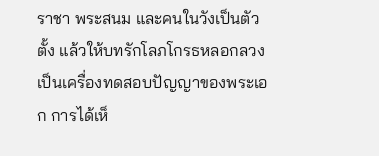ราชา พระสนม และคนในวังเป็นตัวตั้ง แล้วให้บทรักโลภโกรธหลอกลวงเป็นเครื่องทดสอบปัญญาของพระเอก การได้เห็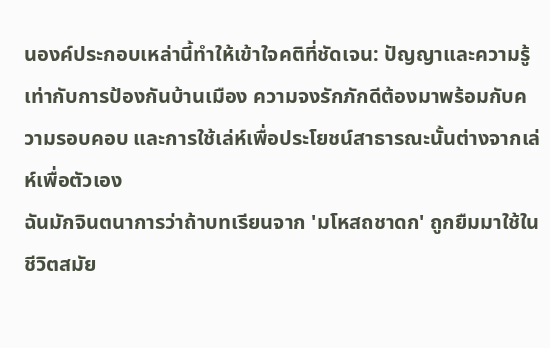นองค์ประกอบเหล่านี้ทำให้เข้าใจคติที่ชัดเจน: ปัญญาและความรู้เท่ากับการป้องกันบ้านเมือง ความจงรักภักดีต้องมาพร้อมกับความรอบคอบ และการใช้เล่ห์เพื่อประโยชน์สาธารณะนั้นต่างจากเล่ห์เพื่อตัวเอง
ฉันมักจินตนาการว่าถ้าบทเรียนจาก 'มโหสถชาดก' ถูกยืมมาใช้ในชีวิตสมัย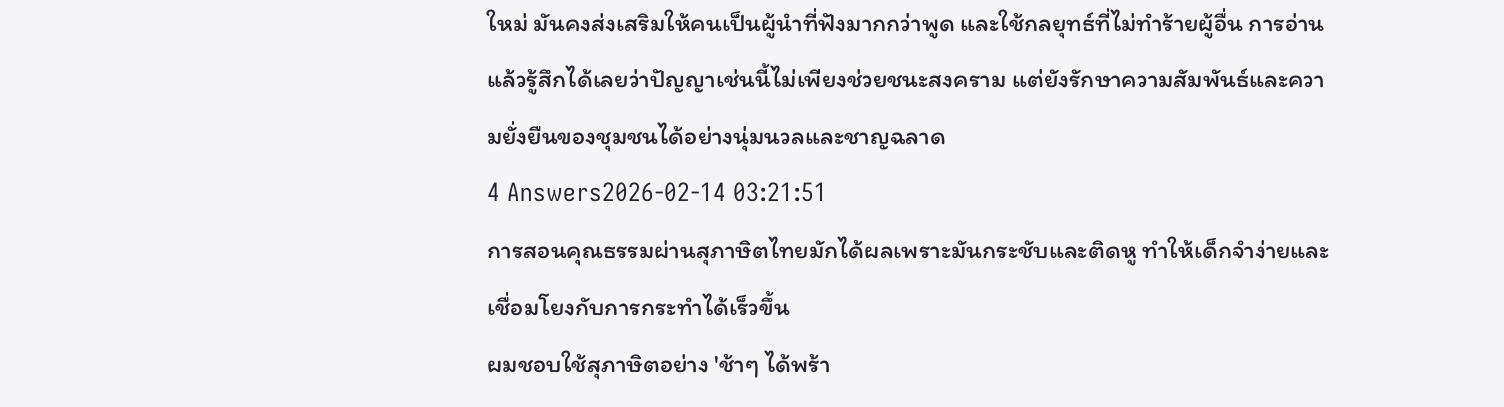ใหม่ มันคงส่งเสริมให้คนเป็นผู้นำที่ฟังมากกว่าพูด และใช้กลยุทธ์ที่ไม่ทำร้ายผู้อื่น การอ่านแล้วรู้สึกได้เลยว่าปัญญาเช่นนี้ไม่เพียงช่วยชนะสงคราม แต่ยังรักษาความสัมพันธ์และความยั่งยืนของชุมชนได้อย่างนุ่มนวลและชาญฉลาด
4 Answers2026-02-14 03:21:51
การสอนคุณธรรมผ่านสุภาษิตไทยมักได้ผลเพราะมันกระชับและติดหู ทำให้เด็กจำง่ายและเชื่อมโยงกับการกระทำได้เร็วขึ้น
ผมชอบใช้สุภาษิตอย่าง 'ช้าๆ ได้พร้า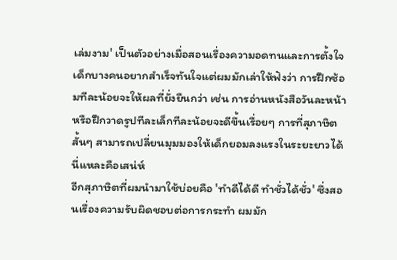เล่มงาม' เป็นตัวอย่างเมื่อสอนเรื่องความอดทนและการตั้งใจ เด็กบางคนอยากสำเร็จทันใจแต่ผมมักเล่าให้ฟังว่า การฝึกซ้อมทีละน้อยจะให้ผลที่ยั่งยืนกว่า เช่น การอ่านหนังสือวันละหน้าหรือฝึกวาดรูปทีละเล็กทีละน้อยจะดีขึ้นเรื่อยๆ การที่สุภาษิตสั้นๆ สามารถเปลี่ยนมุมมองให้เด็กยอมลงแรงในระยะยาวได้นี่แหละคือเสน่ห์
อีกสุภาษิตที่ผมนำมาใช้บ่อยคือ 'ทำดีได้ดี ทำชั่วได้ชั่ว' ซึ่งสอนเรื่องความรับผิดชอบต่อการกระทำ ผมมัก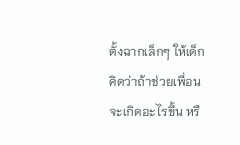ตั้งฉากเล็กๆ ให้เด็กคิดว่าถ้าช่วยเพื่อนจะเกิดอะไรขึ้น หรื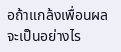อถ้าแกล้งเพื่อนผลจะเป็นอย่างไร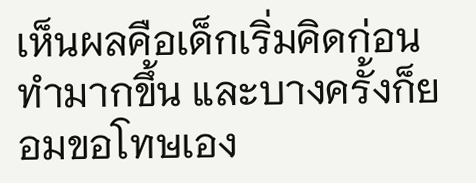เห็นผลคือเด็กเริ่มคิดก่อนทำมากขึ้น และบางครั้งก็ยอมขอโทษเอง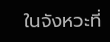ในจังหวะที่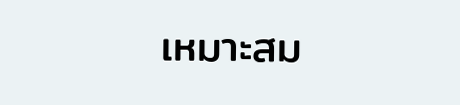เหมาะสม